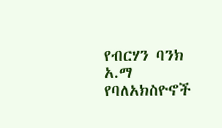የብርሃን ባንክ አ.ማ የባለአክስዮኖች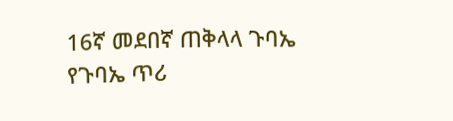16ኛ መደበኛ ጠቅላላ ጉባኤ የጉባኤ ጥሪ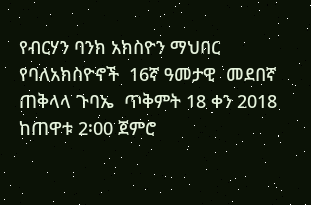የብርሃን ባንክ አክስዮን ማህበር የባለአክስዮኖች  16ኛ ዓመታዊ  መደበኛ ጠቅላላ ጉባኤ  ጥቅምት 18 ቀን 2018 ከጠዋቱ 2፡00 ጀምሮ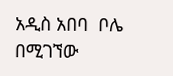አዲስ አበባ  ቦሌ በሚገኘው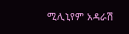ሚሊኒየም አዳራሽ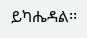ይካሔዳል፡፡